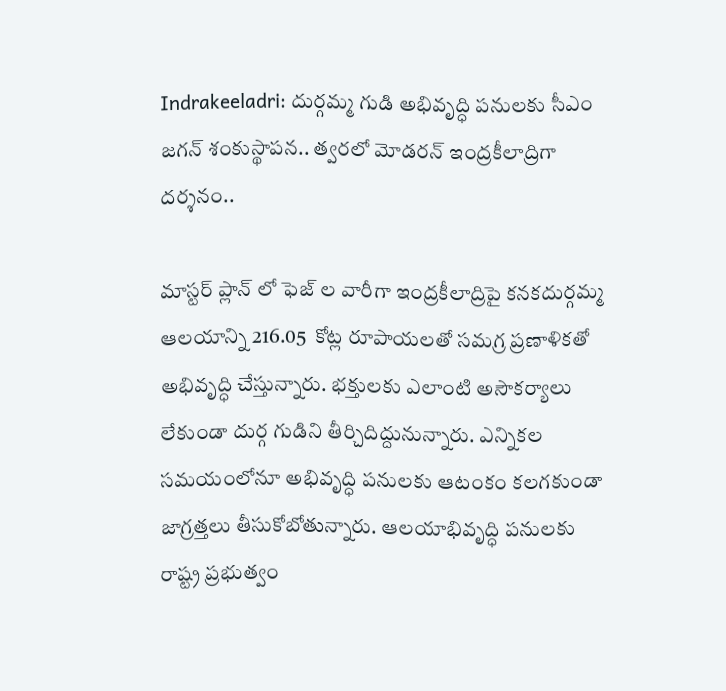Indrakeeladri: దుర్గమ్మ గుడి అభివృద్ధి పనులకు సీఎం జగన్ శంకుస్థాపన.. త్వరలో మోడరన్ ఇంద్రకీలాద్రిగా దర్శనం..

మాస్టర్ ప్లాన్ లో ఫెజ్ ల వారీగా ఇంద్రకీలాద్రిపై కనకదుర్గమ్మ ఆలయాన్ని 216.05  కోట్ల రూపాయలతో సమగ్ర ప్రణాళికతో అభివృద్ధి చేస్తున్నారు. భక్తులకు ఎలాంటి అసౌకర్యాలు లేకుండా దుర్గ గుడిని తీర్చిదిద్దునున్నారు. ఎన్నికల సమయంలోనూ అభివృద్ధి పనులకు ఆటంకం కలగకుండా జాగ్రత్తలు తీసుకోబోతున్నారు. ఆలయాభివృద్ధి పనులకు రాష్ట్ర ప్రభుత్వం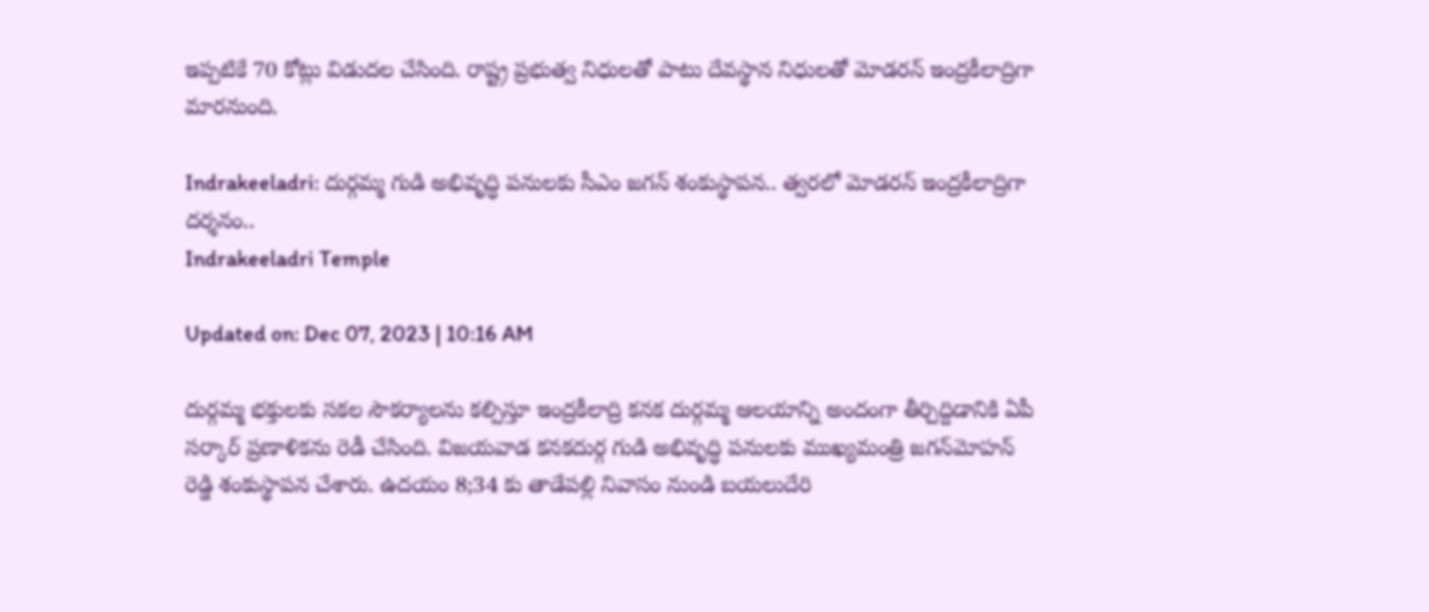ఇప్పటికే 70 కోట్లు విడుదల చేసింది. రాష్ట్ర ప్రభుత్వ నిధులతో పాటు దేవస్థాన నిధులతో మోడరన్ ఇంద్రకీలాద్రిగా మారనుంది.

Indrakeeladri: దుర్గమ్మ గుడి అభివృద్ధి పనులకు సీఎం జగన్ శంకుస్థాపన.. త్వరలో మోడరన్ ఇంద్రకీలాద్రిగా దర్శనం..
Indrakeeladri Temple

Updated on: Dec 07, 2023 | 10:16 AM

దుర్గమ్మ భక్తులకు సకల సౌకర్యాలను కల్పిస్తూ ఇంద్రకీలాద్రి కనక దుర్గమ్మ ఆలయాన్ని అందంగా తీర్చిద్దిడానికి ఏపీ సర్కార్ ప్రణాళికను రెడీ చేసింది. విజయవాడ కనకదుర్గ గుడి అభివృద్ధి పనులకు ముఖ్యమంత్రి జగన్‌మోహన్‌ రెడ్డి శంకుస్థాపన చేశారు. ఉదయం 8;34 కు తాడేపల్లి నివాసం నుండి బయలుదేరి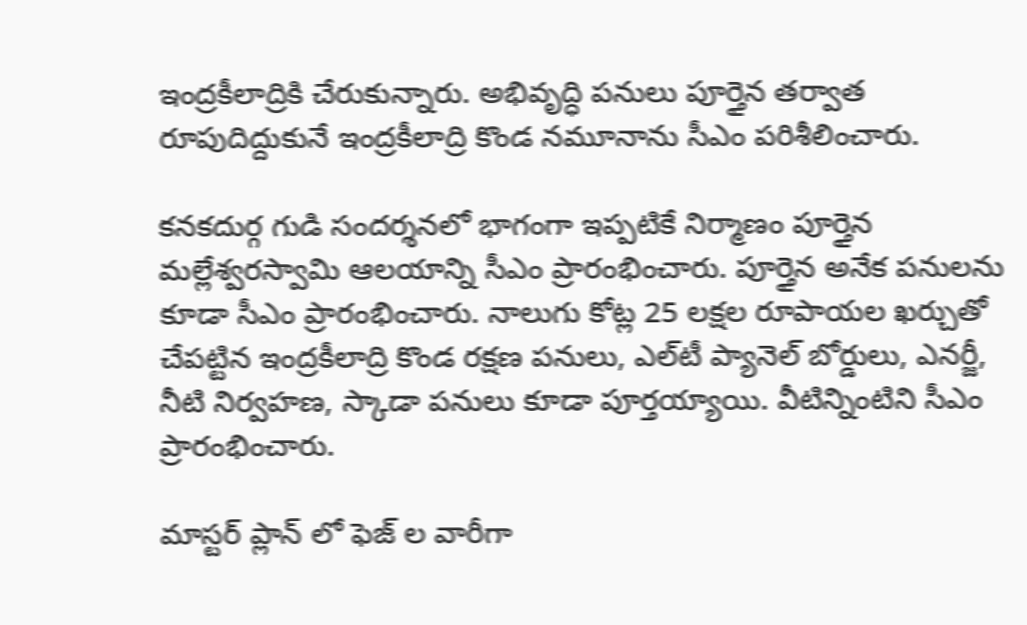ఇంద్రకీలాద్రికి చేరుకున్నారు. అభివృద్ధి పనులు పూర్తైన తర్వాత రూపుదిద్దుకునే ఇంద్రకీలాద్రి కొండ నమూనాను సీఎం పరిశీలించారు.

కనకదుర్గ గుడి సందర్శనలో భాగంగా ఇప్పటికే నిర్మాణం పూర్తైన మల్లేశ్వరస్వామి ఆలయాన్ని సీఎం ప్రారంభించారు. పూర్తైన అనేక పనులను కూడా సీఎం ప్రారంభించారు. నాలుగు కోట్ల 25 లక్షల రూపాయల ఖర్చుతో చేపట్టిన ఇంద్రకీలాద్రి కొండ రక్షణ పనులు, ఎల్‌టీ ప్యానెల్‌ బోర్డులు, ఎనర్జీ, నీటి నిర్వహణ, స్కాడా పనులు కూడా పూర్తయ్యాయి. వీటిన్నింటిని సీఎం ప్రారంభించారు.

మాస్టర్ ప్లాన్ లో ఫెజ్ ల వారీగా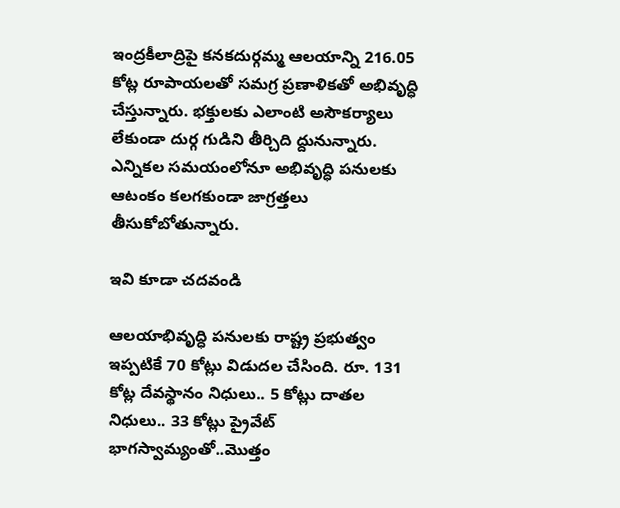ఇంద్రకీలాద్రిపై కనకదుర్గమ్మ ఆలయాన్ని 216.05  కోట్ల రూపాయలతో సమగ్ర ప్రణాళికతో అభివృద్ధి చేస్తున్నారు. భక్తులకు ఎలాంటి అసౌకర్యాలు లేకుండా దుర్గ గుడిని తీర్చిది ద్దునున్నారు. ఎన్నికల సమయంలోనూ అభివృద్ధి పనులకు ఆటంకం కలగకుండా జాగ్రత్తలు తీసుకోబోతున్నారు.

ఇవి కూడా చదవండి

ఆలయాభివృద్ధి పనులకు రాష్ట్ర ప్రభుత్వం ఇప్పటికే 70 కోట్లు విడుదల చేసింది. రూ. 131 కోట్ల దేవస్థానం నిధులు.. 5 కోట్లు దాతల నిధులు.. 33 కోట్లు ప్రైవేట్ భాగస్వామ్యంతో..మొత్తం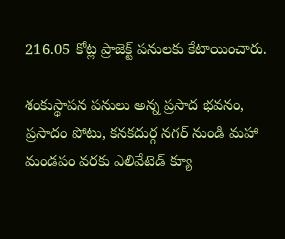216.05 కోట్ల ప్రాజెక్ట్ పనులకు కేటాయించారు.

శంకుస్థాపన పనులు అన్న ప్రసాద భవనం, ప్రసాదం పోటు, కనకదుర్గ నగర్ నుండి మహా మండపం వరకు ఎలివేటెడ్ క్యూ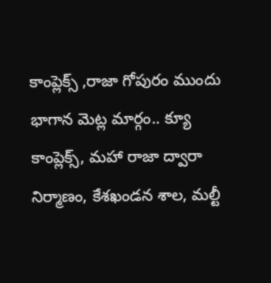కాంప్లెక్స్ ,రాజా గోపురం ముందు భాగాన మెట్ల మార్గం.. క్యూ కాంప్లెక్స్, మహా రాజా ద్వారా నిర్మాణం, కేశఖండన శాల, మల్టీ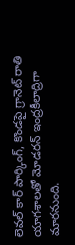లెవల్ కార్ పార్కింగ్, కొండపై గ్రానెట్ రాతి యాగశాలతో మోడరన్ ఇంద్రకీలాద్రిగా మారనుంది.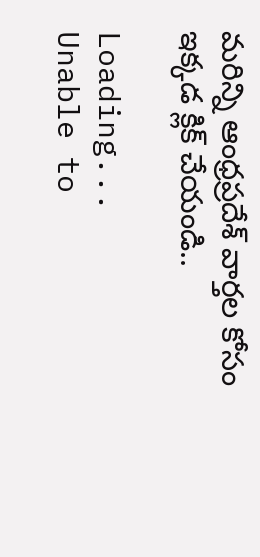మరిన్ని ఆంధ్రప్రదేశ్ వార్తల కోసం ఇక్కడ క్లిక్ చేయండి..

Loading...
Unable to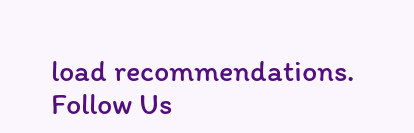load recommendations.
Follow Us